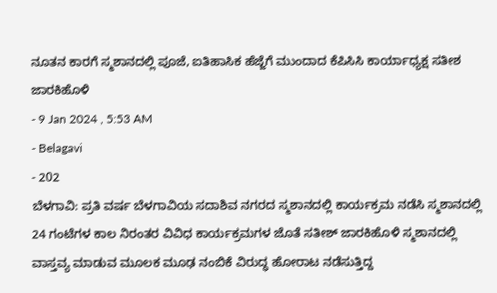ನೂತನ ಕಾರಗೆ ಸ್ಮಶಾನದಲ್ಲಿ ಪೂಜೆ, ಐತಿಹಾಸಿಕ ಹೆಜ್ಜೆಗೆ ಮುಂದಾದ ಕೆಪಿಸಿಸಿ ಕಾರ್ಯಾಧ್ಯಕ್ಷ ಸತೀಶ ಜಾರಕಿಹೊಳಿ
- 9 Jan 2024 , 5:53 AM
- Belagavi
- 202
ಬೆಳಗಾವಿ: ಪ್ರತಿ ವರ್ಷ ಬೆಳಗಾವಿಯ ಸದಾಶಿವ ನಗರದ ಸ್ಮಶಾನದಲ್ಲಿ ಕಾರ್ಯಕ್ರಮ ನಡೆಸಿ ಸ್ಮಶಾನದಲ್ಲಿ
24 ಗಂಟೆಗಳ ಕಾಲ ನಿರಂತರ ವಿವಿಧ ಕಾರ್ಯಕ್ರಮಗಳ ಜೊತೆ ಸತೀಶ್ ಜಾರಕಿಹೊಳಿ ಸ್ಮಶಾನದಲ್ಲಿ ವಾಸ್ತವ್ಯ ಮಾಡುವ ಮೂಲಕ ಮೂಢ ನಂಬಿಕೆ ವಿರುದ್ಧ ಹೋರಾಟ ನಡೆಸುತ್ತಿದ್ದ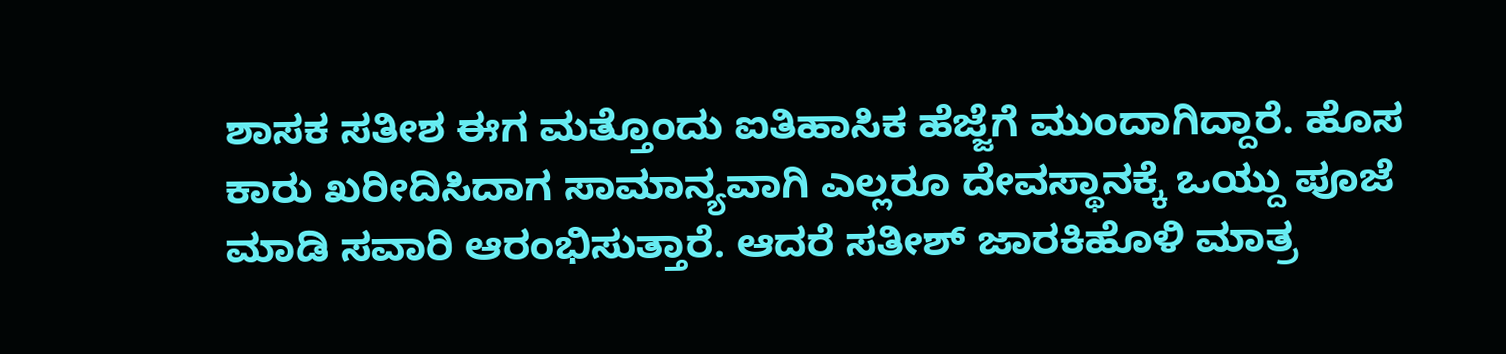ಶಾಸಕ ಸತೀಶ ಈಗ ಮತ್ತೊಂದು ಐತಿಹಾಸಿಕ ಹೆಜ್ಜೆಗೆ ಮುಂದಾಗಿದ್ದಾರೆ. ಹೊಸ ಕಾರು ಖರೀದಿಸಿದಾಗ ಸಾಮಾನ್ಯವಾಗಿ ಎಲ್ಲರೂ ದೇವಸ್ಥಾನಕ್ಕೆ ಒಯ್ದು ಪೂಜೆ ಮಾಡಿ ಸವಾರಿ ಆರಂಭಿಸುತ್ತಾರೆ. ಆದರೆ ಸತೀಶ್ ಜಾರಕಿಹೊಳಿ ಮಾತ್ರ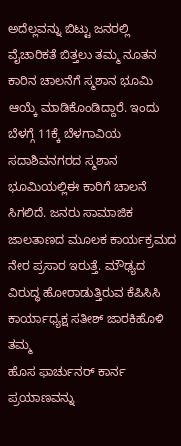ಅದೆಲ್ಲವನ್ನು ಬಿಟ್ಟು ಜನರಲ್ಲಿ ವೈಚಾರಿಕತೆ ಬಿತ್ತಲು ತಮ್ಮ ನೂತನ ಕಾರಿನ ಚಾಲನೆಗೆ ಸ್ಮಶಾನ ಭೂಮಿ ಆಯ್ಕೆ ಮಾಡಿಕೊಂಡಿದ್ದಾರೆ. ಇಂದು ಬೆಳಗ್ಗೆ 11ಕ್ಕೆ ಬೆಳಗಾವಿಯ ಸದಾಶಿವನಗರದ ಸ್ಮಶಾನ ಭೂಮಿಯಲ್ಲಿಈ ಕಾರಿಗೆ ಚಾಲನೆ ಸಿಗಲಿದೆ. ಜನರು ಸಾಮಾಜಿಕ ಜಾಲತಾಣದ ಮೂಲಕ ಕಾರ್ಯಕ್ರಮದ ನೇರ ಪ್ರಸಾರ ಇರುತ್ತೆ. ಮೌಢ್ಯದ ವಿರುದ್ಧ ಹೋರಾಡುತ್ತಿರುವ ಕೆಪಿಸಿಸಿ ಕಾರ್ಯಾಧ್ಯಕ್ಷ ಸತೀಶ್ ಜಾರಕಿಹೊಳಿ ತಮ್ಮ
ಹೊಸ ಫಾರ್ಚುನರ್ ಕಾರ್ನ ಪ್ರಯಾಣವನ್ನು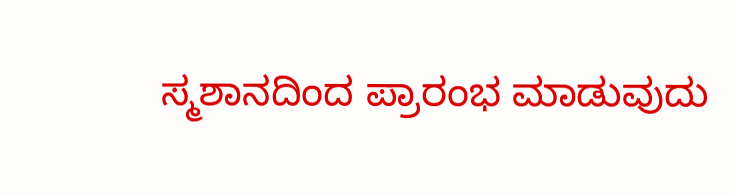ಸ್ಮಶಾನದಿಂದ ಪ್ರಾರಂಭ ಮಾಡುವುದು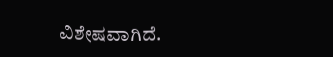ವಿಶೇಷವಾಗಿದೆ.